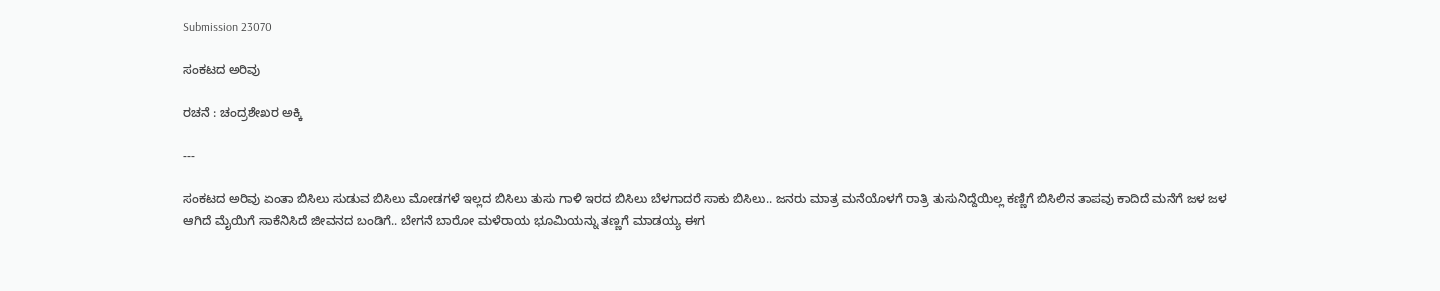Submission 23070

ಸಂಕಟದ ಅರಿವು

ರಚನೆ : ಚಂದ್ರಶೇಖರ ಅಕ್ಕಿ

---

ಸಂಕಟದ ಅರಿವು ಏಂತಾ ಬಿಸಿಲು ಸುಡುವ ಬಿಸಿಲು ಮೋಡಗಳೆ ಇಲ್ಲದ ಬಿಸಿಲು ತುಸು ಗಾಳಿ ಇರದ ಬಿಸಿಲು ಬೆಳಗಾದರೆ ಸಾಕು ಬಿಸಿಲು.. ಜನರು ಮಾತ್ರ ಮನೆಯೊಳಗೆ ರಾತ್ರಿ ತುಸುನಿದ್ದೆಯಿಲ್ಲ ಕಣ್ಣಿಗೆ ಬಿಸಿಲಿನ ತಾಪವು ಕಾದಿದೆ ಮನೆಗೆ ಜಳ ಜಳ ಆಗಿದೆ ಮೈಯಿಗೆ ಸಾಕೆನಿಸಿದೆ ಜೀವನದ ಬಂಡಿಗೆ.. ಬೇಗನೆ ಬಾರೋ ಮಳೆರಾಯ ಭೂಮಿಯನ್ನು ತಣ್ಣಗೆ ಮಾಡಯ್ಯ ಈಗ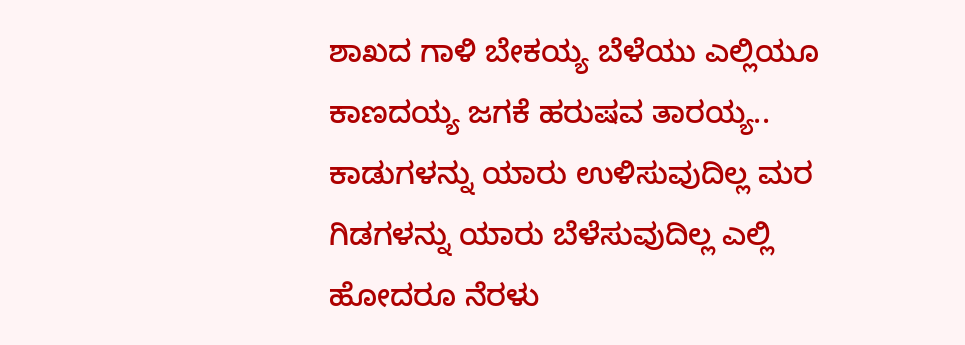ಶಾಖದ ಗಾಳಿ ಬೇಕಯ್ಯ ಬೆಳೆಯು ಎಲ್ಲಿಯೂ ಕಾಣದಯ್ಯ ಜಗಕೆ ಹರುಷವ ತಾರಯ್ಯ.. ಕಾಡುಗಳನ್ನು ಯಾರು ಉಳಿಸುವುದಿಲ್ಲ ಮರ ಗಿಡಗಳನ್ನು ಯಾರು ಬೆಳೆಸುವುದಿಲ್ಲ ಎಲ್ಲಿ ಹೋದರೂ ನೆರಳು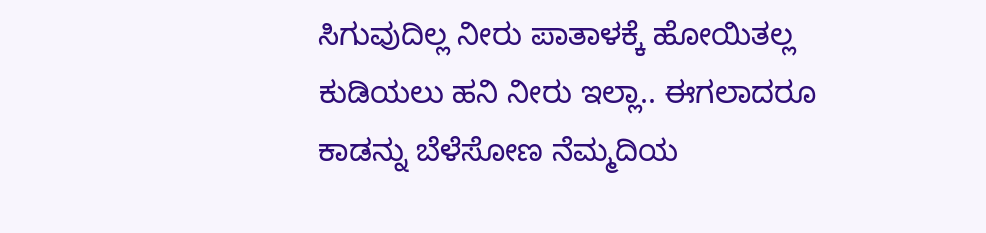ಸಿಗುವುದಿಲ್ಲ ನೀರು ಪಾತಾಳಕ್ಕೆ ಹೋಯಿತಲ್ಲ ಕುಡಿಯಲು ಹನಿ ನೀರು ಇಲ್ಲಾ.. ಈಗಲಾದರೂ ಕಾಡನ್ನು ಬೆಳೆಸೋಣ ನೆಮ್ಮದಿಯ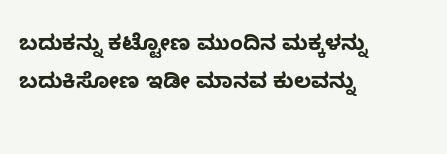ಬದುಕನ್ನು ಕಟ್ಟೋಣ ಮುಂದಿನ ಮಕ್ಕಳನ್ನು ಬದುಕಿಸೋಣ ಇಡೀ ಮಾನವ ಕುಲವನ್ನು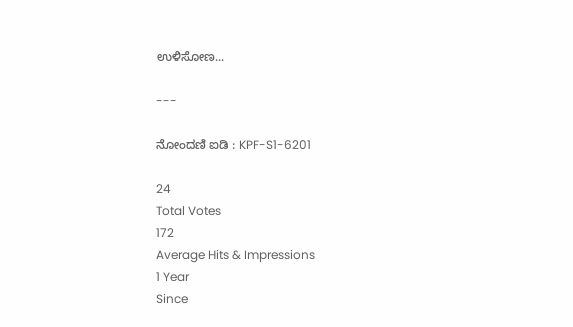ಉಳಿಸೋಣ...

---

ನೋಂದಣಿ ಐಡಿ : KPF-S1-6201

24
Total Votes
172
Average Hits & Impressions
1 Year
Since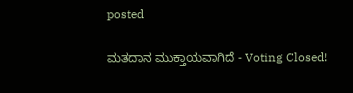posted

ಮತದಾನ ಮುಕ್ತಾಯವಾಗಿದೆ - Voting Closed!